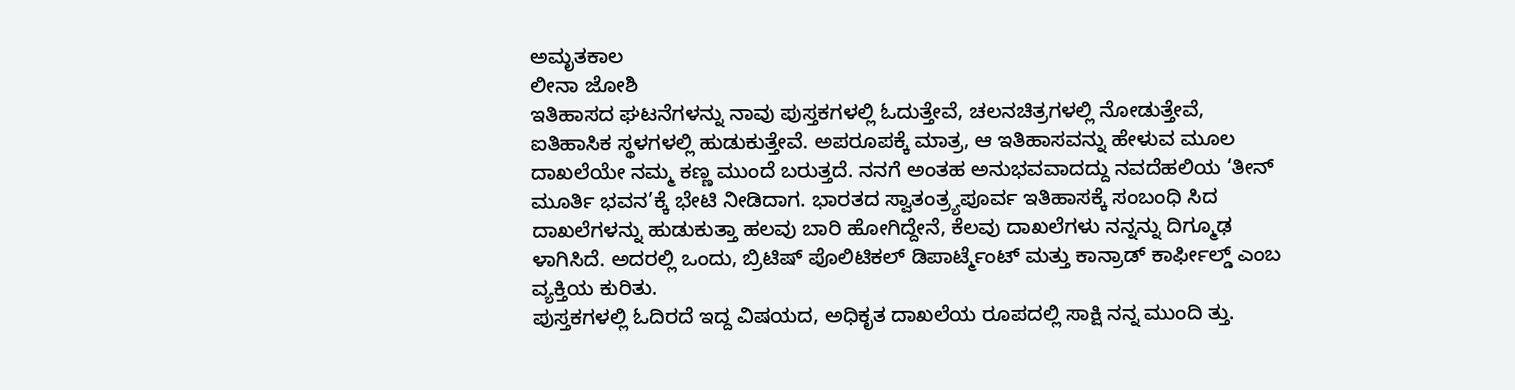ಅಮೃತಕಾಲ
ಲೀನಾ ಜೋಶಿ
ಇತಿಹಾಸದ ಘಟನೆಗಳನ್ನು ನಾವು ಪುಸ್ತಕಗಳಲ್ಲಿ ಓದುತ್ತೇವೆ, ಚಲನಚಿತ್ರಗಳಲ್ಲಿ ನೋಡುತ್ತೇವೆ, ಐತಿಹಾಸಿಕ ಸ್ಥಳಗಳಲ್ಲಿ ಹುಡುಕುತ್ತೇವೆ. ಅಪರೂಪಕ್ಕೆ ಮಾತ್ರ, ಆ ಇತಿಹಾಸವನ್ನು ಹೇಳುವ ಮೂಲ ದಾಖಲೆಯೇ ನಮ್ಮ ಕಣ್ಣ ಮುಂದೆ ಬರುತ್ತದೆ. ನನಗೆ ಅಂತಹ ಅನುಭವವಾದದ್ದು ನವದೆಹಲಿಯ ‘ತೀನ್ ಮೂರ್ತಿ ಭವನ’ಕ್ಕೆ ಭೇಟಿ ನೀಡಿದಾಗ. ಭಾರತದ ಸ್ವಾತಂತ್ರ್ಯಪೂರ್ವ ಇತಿಹಾಸಕ್ಕೆ ಸಂಬಂಧಿ ಸಿದ ದಾಖಲೆಗಳನ್ನು ಹುಡುಕುತ್ತಾ ಹಲವು ಬಾರಿ ಹೋಗಿದ್ದೇನೆ, ಕೆಲವು ದಾಖಲೆಗಳು ನನ್ನನ್ನು ದಿಗ್ಮೂಢ ಳಾಗಿಸಿದೆ. ಅದರಲ್ಲಿ ಒಂದು, ಬ್ರಿಟಿಷ್ ಪೊಲಿಟಿಕಲ್ ಡಿಪಾರ್ಟ್ಮೆಂಟ್ ಮತ್ತು ಕಾನ್ರಾಡ್ ಕಾರ್ಫೀಲ್ಡ್ ಎಂಬ ವ್ಯಕ್ತಿಯ ಕುರಿತು.
ಪುಸ್ತಕಗಳಲ್ಲಿ ಓದಿರದೆ ಇದ್ದ ವಿಷಯದ, ಅಧಿಕೃತ ದಾಖಲೆಯ ರೂಪದಲ್ಲಿ ಸಾಕ್ಷಿ ನನ್ನ ಮುಂದಿ ತ್ತು.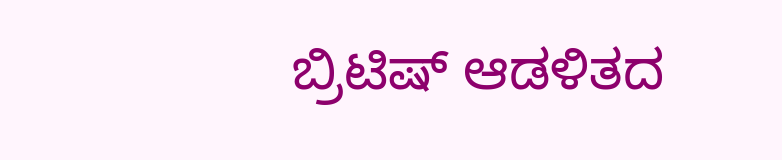ಬ್ರಿಟಿಷ್ ಆಡಳಿತದ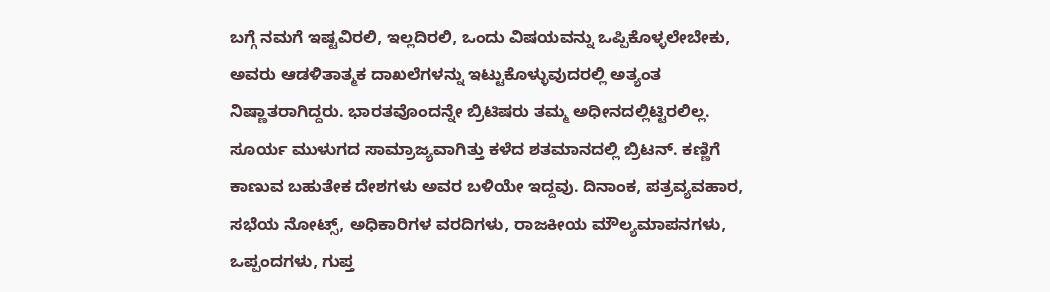ಬಗ್ಗೆ ನಮಗೆ ಇಷ್ಟವಿರಲಿ, ಇಲ್ಲದಿರಲಿ, ಒಂದು ವಿಷಯವನ್ನು ಒಪ್ಪಿಕೊಳ್ಳಲೇಬೇಕು, ಅವರು ಆಡಳಿತಾತ್ಮಕ ದಾಖಲೆಗಳನ್ನು ಇಟ್ಟುಕೊಳ್ಳುವುದರಲ್ಲಿ ಅತ್ಯಂತ ನಿಷ್ಣಾತರಾಗಿದ್ದರು. ಭಾರತವೊಂದನ್ನೇ ಬ್ರಿಟಿಷರು ತಮ್ಮ ಅಧೀನದಲ್ಲಿಟ್ಟಿರಲಿಲ್ಲ.
ಸೂರ್ಯ ಮುಳುಗದ ಸಾಮ್ರಾಜ್ಯವಾಗಿತ್ತು ಕಳೆದ ಶತಮಾನದಲ್ಲಿ ಬ್ರಿಟನ್. ಕಣ್ಣಿಗೆ ಕಾಣುವ ಬಹುತೇಕ ದೇಶಗಳು ಅವರ ಬಳಿಯೇ ಇದ್ದವು. ದಿನಾಂಕ, ಪತ್ರವ್ಯವಹಾರ, ಸಭೆಯ ನೋಟ್ಸ್, ಅಧಿಕಾರಿಗಳ ವರದಿಗಳು, ರಾಜಕೀಯ ಮೌಲ್ಯಮಾಪನಗಳು, ಒಪ್ಪಂದಗಳು, ಗುಪ್ತ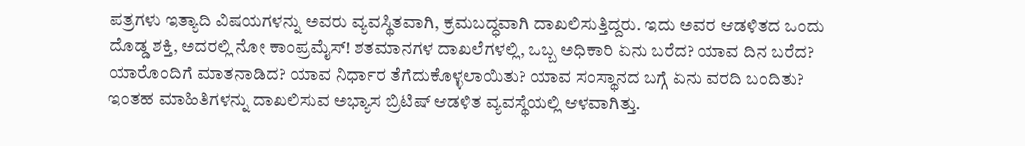ಪತ್ರಗಳು ಇತ್ಯಾದಿ ವಿಷಯಗಳನ್ನು ಅವರು ವ್ಯವಸ್ಥಿತವಾಗಿ, ಕ್ರಮಬದ್ಧವಾಗಿ ದಾಖಲಿಸುತ್ತಿದ್ದರು. ಇದು ಅವರ ಆಡಳಿತದ ಒಂದು ದೊಡ್ಡ ಶಕ್ತಿ, ಅದರಲ್ಲಿ ನೋ ಕಾಂಪ್ರಮೈಸ್! ಶತಮಾನಗಳ ದಾಖಲೆಗಳಲ್ಲಿ, ಒಬ್ಬ ಅಧಿಕಾರಿ ಏನು ಬರೆದ? ಯಾವ ದಿನ ಬರೆದ? ಯಾರೊಂದಿಗೆ ಮಾತನಾಡಿದ? ಯಾವ ನಿರ್ಧಾರ ತೆಗೆದುಕೊಳ್ಳಲಾಯಿತು? ಯಾವ ಸಂಸ್ಥಾನದ ಬಗ್ಗೆ ಏನು ವರದಿ ಬಂದಿತು? ಇಂತಹ ಮಾಹಿತಿಗಳನ್ನು ದಾಖಲಿಸುವ ಅಭ್ಯಾಸ ಬ್ರಿಟಿಷ್ ಆಡಳಿತ ವ್ಯವಸ್ಥೆಯಲ್ಲಿ ಆಳವಾಗಿತ್ತು.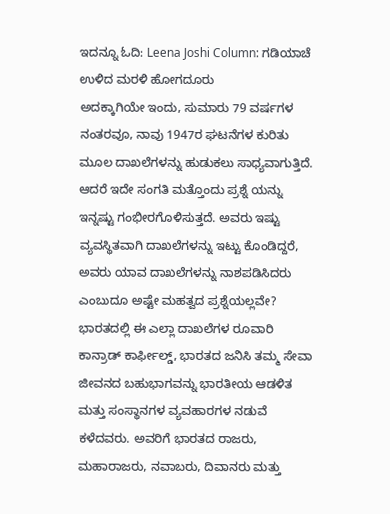ಇದನ್ನೂ ಓದಿ: Leena Joshi Column: ಗಡಿಯಾಚೆ ಉಳಿದ ಮರಳಿ ಹೋಗದೂರು
ಅದಕ್ಕಾಗಿಯೇ ಇಂದು, ಸುಮಾರು 79 ವರ್ಷಗಳ ನಂತರವೂ, ನಾವು 1947ರ ಘಟನೆಗಳ ಕುರಿತು ಮೂಲ ದಾಖಲೆಗಳನ್ನು ಹುಡುಕಲು ಸಾಧ್ಯವಾಗುತ್ತಿದೆ. ಆದರೆ ಇದೇ ಸಂಗತಿ ಮತ್ತೊಂದು ಪ್ರಶ್ನೆ ಯನ್ನು ಇನ್ನಷ್ಟು ಗಂಭೀರಗೊಳಿಸುತ್ತದೆ. ಅವರು ಇಷ್ಟು ವ್ಯವಸ್ಥಿತವಾಗಿ ದಾಖಲೆಗಳನ್ನು ಇಟ್ಟು ಕೊಂಡಿದ್ದರೆ, ಅವರು ಯಾವ ದಾಖಲೆಗಳನ್ನು ನಾಶಪಡಿಸಿದರು ಎಂಬುದೂ ಅಷ್ಟೇ ಮಹತ್ವದ ಪ್ರಶ್ನೆಯಲ್ಲವೇ? ಭಾರತದಲ್ಲಿ ಈ ಎಲ್ಲಾ ದಾಖಲೆಗಳ ರೂವಾರಿ ಕಾನ್ರಾಡ್ ಕಾರ್ಫೀಲ್ಡ್, ಭಾರತದ ಜನಿಸಿ ತಮ್ಮ ಸೇವಾ ಜೀವನದ ಬಹುಭಾಗವನ್ನು ಭಾರತೀಯ ಆಡಳಿತ ಮತ್ತು ಸಂಸ್ಥಾನಗಳ ವ್ಯವಹಾರಗಳ ನಡುವೆ ಕಳೆದವರು. ಅವರಿಗೆ ಭಾರತದ ರಾಜರು, ಮಹಾರಾಜರು, ನವಾಬರು, ದಿವಾನರು ಮತ್ತು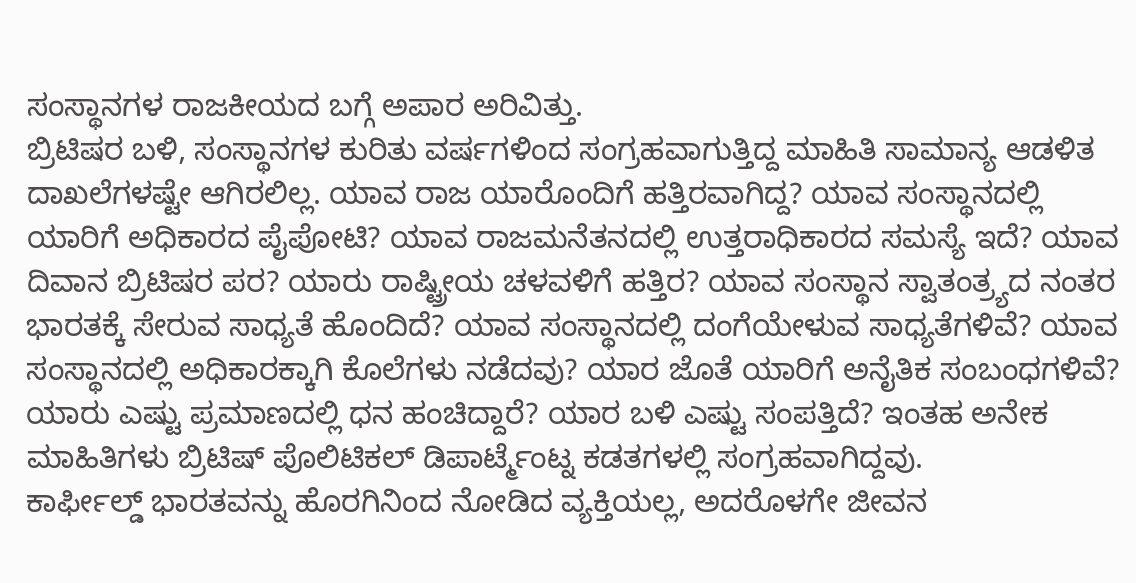ಸಂಸ್ಥಾನಗಳ ರಾಜಕೀಯದ ಬಗ್ಗೆ ಅಪಾರ ಅರಿವಿತ್ತು.
ಬ್ರಿಟಿಷರ ಬಳಿ, ಸಂಸ್ಥಾನಗಳ ಕುರಿತು ವರ್ಷಗಳಿಂದ ಸಂಗ್ರಹವಾಗುತ್ತಿದ್ದ ಮಾಹಿತಿ ಸಾಮಾನ್ಯ ಆಡಳಿತ ದಾಖಲೆಗಳಷ್ಟೇ ಆಗಿರಲಿಲ್ಲ. ಯಾವ ರಾಜ ಯಾರೊಂದಿಗೆ ಹತ್ತಿರವಾಗಿದ್ದ? ಯಾವ ಸಂಸ್ಥಾನದಲ್ಲಿ ಯಾರಿಗೆ ಅಧಿಕಾರದ ಪೈಪೋಟಿ? ಯಾವ ರಾಜಮನೆತನದಲ್ಲಿ ಉತ್ತರಾಧಿಕಾರದ ಸಮಸ್ಯೆ ಇದೆ? ಯಾವ ದಿವಾನ ಬ್ರಿಟಿಷರ ಪರ? ಯಾರು ರಾಷ್ಟ್ರೀಯ ಚಳವಳಿಗೆ ಹತ್ತಿರ? ಯಾವ ಸಂಸ್ಥಾನ ಸ್ವಾತಂತ್ರ್ಯದ ನಂತರ ಭಾರತಕ್ಕೆ ಸೇರುವ ಸಾಧ್ಯತೆ ಹೊಂದಿದೆ? ಯಾವ ಸಂಸ್ಥಾನದಲ್ಲಿ ದಂಗೆಯೇಳುವ ಸಾಧ್ಯತೆಗಳಿವೆ? ಯಾವ ಸಂಸ್ಥಾನದಲ್ಲಿ ಅಧಿಕಾರಕ್ಕಾಗಿ ಕೊಲೆಗಳು ನಡೆದವು? ಯಾರ ಜೊತೆ ಯಾರಿಗೆ ಅನೈತಿಕ ಸಂಬಂಧಗಳಿವೆ? ಯಾರು ಎಷ್ಟು ಪ್ರಮಾಣದಲ್ಲಿ ಧನ ಹಂಚಿದ್ದಾರೆ? ಯಾರ ಬಳಿ ಎಷ್ಟು ಸಂಪತ್ತಿದೆ? ಇಂತಹ ಅನೇಕ ಮಾಹಿತಿಗಳು ಬ್ರಿಟಿಷ್ ಪೊಲಿಟಿಕಲ್ ಡಿಪಾರ್ಟ್ಮೆಂಟ್ನ ಕಡತಗಳಲ್ಲಿ ಸಂಗ್ರಹವಾಗಿದ್ದವು.
ಕಾರ್ಫೀಲ್ಡ್ ಭಾರತವನ್ನು ಹೊರಗಿನಿಂದ ನೋಡಿದ ವ್ಯಕ್ತಿಯಲ್ಲ, ಅದರೊಳಗೇ ಜೀವನ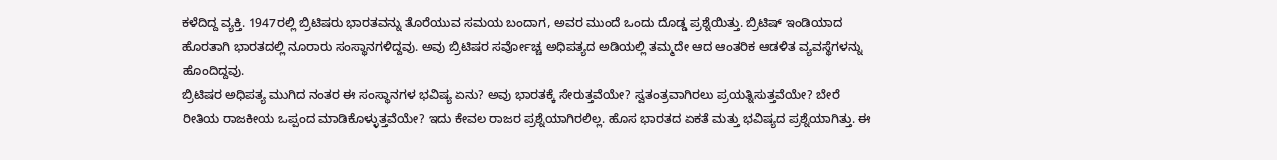ಕಳೆದಿದ್ದ ವ್ಯಕ್ತಿ. 1947ರಲ್ಲಿ ಬ್ರಿಟಿಷರು ಭಾರತವನ್ನು ತೊರೆಯುವ ಸಮಯ ಬಂದಾಗ, ಅವರ ಮುಂದೆ ಒಂದು ದೊಡ್ಡ ಪ್ರಶ್ನೆಯಿತ್ತು. ಬ್ರಿಟಿಷ್ ಇಂಡಿಯಾದ ಹೊರತಾಗಿ ಭಾರತದಲ್ಲಿ ನೂರಾರು ಸಂಸ್ಥಾನಗಳಿದ್ದವು. ಅವು ಬ್ರಿಟಿಷರ ಸರ್ವೋಚ್ಚ ಅಧಿಪತ್ಯದ ಅಡಿಯಲ್ಲಿ ತಮ್ಮದೇ ಆದ ಆಂತರಿಕ ಆಡಳಿತ ವ್ಯವಸ್ಥೆಗಳನ್ನು ಹೊಂದಿದ್ದವು.
ಬ್ರಿಟಿಷರ ಅಧಿಪತ್ಯ ಮುಗಿದ ನಂತರ ಈ ಸಂಸ್ಥಾನಗಳ ಭವಿಷ್ಯ ಏನು? ಅವು ಭಾರತಕ್ಕೆ ಸೇರುತ್ತವೆಯೇ? ಸ್ವತಂತ್ರವಾಗಿರಲು ಪ್ರಯತ್ನಿಸುತ್ತವೆಯೇ? ಬೇರೆ ರೀತಿಯ ರಾಜಕೀಯ ಒಪ್ಪಂದ ಮಾಡಿಕೊಳ್ಳುತ್ತವೆಯೇ? ಇದು ಕೇವಲ ರಾಜರ ಪ್ರಶ್ನೆಯಾಗಿರಲಿಲ್ಲ. ಹೊಸ ಭಾರತದ ಏಕತೆ ಮತ್ತು ಭವಿಷ್ಯದ ಪ್ರಶ್ನೆಯಾಗಿತ್ತು. ಈ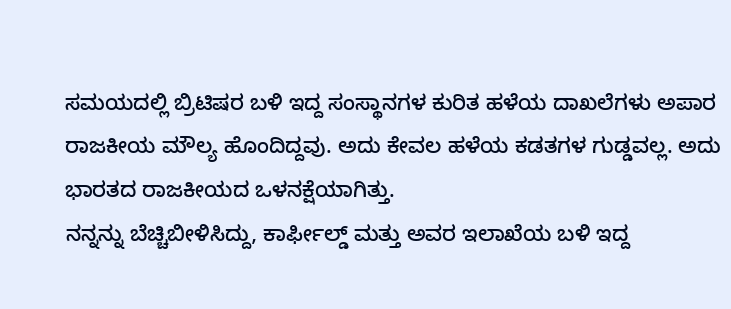ಸಮಯದಲ್ಲಿ ಬ್ರಿಟಿಷರ ಬಳಿ ಇದ್ದ ಸಂಸ್ಥಾನಗಳ ಕುರಿತ ಹಳೆಯ ದಾಖಲೆಗಳು ಅಪಾರ ರಾಜಕೀಯ ಮೌಲ್ಯ ಹೊಂದಿದ್ದವು. ಅದು ಕೇವಲ ಹಳೆಯ ಕಡತಗಳ ಗುಡ್ಡವಲ್ಲ. ಅದು ಭಾರತದ ರಾಜಕೀಯದ ಒಳನಕ್ಷೆಯಾಗಿತ್ತು.
ನನ್ನನ್ನು ಬೆಚ್ಚಿಬೀಳಿಸಿದ್ದು, ಕಾರ್ಫೀಲ್ಡ್ ಮತ್ತು ಅವರ ಇಲಾಖೆಯ ಬಳಿ ಇದ್ದ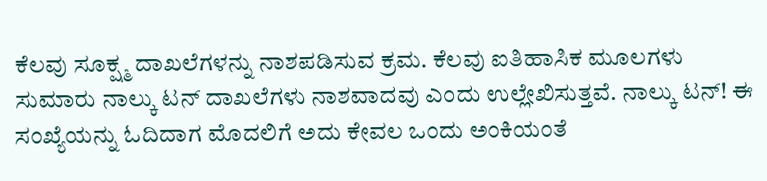ಕೆಲವು ಸೂಕ್ಷ್ಮ ದಾಖಲೆಗಳನ್ನು ನಾಶಪಡಿಸುವ ಕ್ರಮ. ಕೆಲವು ಐತಿಹಾಸಿಕ ಮೂಲಗಳು ಸುಮಾರು ನಾಲ್ಕು ಟನ್ ದಾಖಲೆಗಳು ನಾಶವಾದವು ಎಂದು ಉಲ್ಲೇಖಿಸುತ್ತವೆ. ನಾಲ್ಕು ಟನ್! ಈ ಸಂಖ್ಯೆಯನ್ನು ಓದಿದಾಗ ಮೊದಲಿಗೆ ಅದು ಕೇವಲ ಒಂದು ಅಂಕಿಯಂತೆ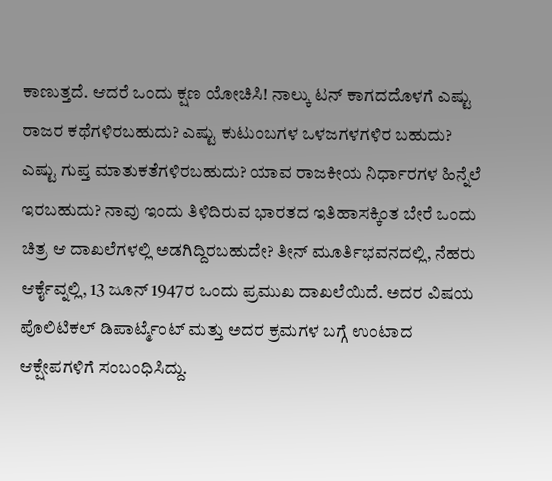ಕಾಣುತ್ತದೆ. ಆದರೆ ಒಂದು ಕ್ಷಣ ಯೋಚಿಸಿ! ನಾಲ್ಕು ಟನ್ ಕಾಗದದೊಳಗೆ ಎಷ್ಟು ರಾಜರ ಕಥೆಗಳಿರಬಹುದು? ಎಷ್ಟು ಕುಟುಂಬಗಳ ಒಳಜಗಳಗಳಿರ ಬಹುದು? ಎಷ್ಟು ಗುಪ್ತ ಮಾತುಕತೆಗಳಿರಬಹುದು? ಯಾವ ರಾಜಕೀಯ ನಿರ್ಧಾರಗಳ ಹಿನ್ನೆಲೆ ಇರಬಹುದು? ನಾವು ಇಂದು ತಿಳಿದಿರುವ ಭಾರತದ ಇತಿಹಾಸಕ್ಕಿಂತ ಬೇರೆ ಒಂದು ಚಿತ್ರ ಆ ದಾಖಲೆಗಳಲ್ಲಿ ಅಡಗಿದ್ದಿರಬಹುದೇ? ತೀನ್ ಮೂರ್ತಿಭವನದಲ್ಲಿ, ನೆಹರು ಆರ್ಕೈವ್ನಲ್ಲಿ, 13 ಜೂನ್ 1947ರ ಒಂದು ಪ್ರಮುಖ ದಾಖಲೆಯಿದೆ. ಅದರ ವಿಷಯ ಪೊಲಿಟಿಕಲ್ ಡಿಪಾರ್ಟ್ಮೆಂಟ್ ಮತ್ತು ಅದರ ಕ್ರಮಗಳ ಬಗ್ಗೆ ಉಂಟಾದ ಆಕ್ಷೇಪಗಳಿಗೆ ಸಂಬಂಧಿಸಿದ್ದು.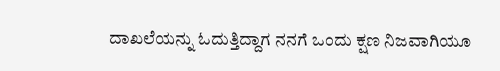ದಾಖಲೆಯನ್ನು ಓದುತ್ತಿದ್ದಾಗ ನನಗೆ ಒಂದು ಕ್ಷಣ ನಿಜವಾಗಿಯೂ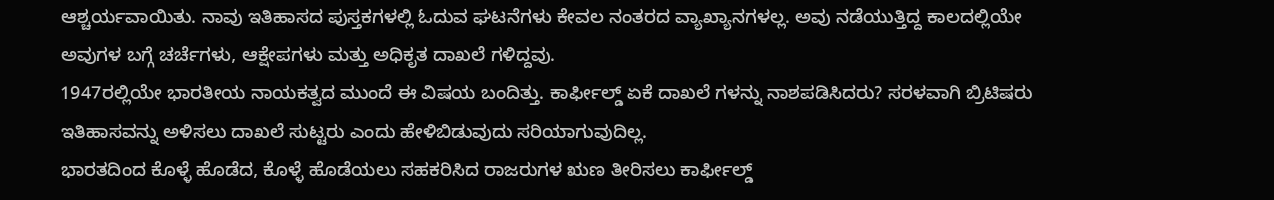ಆಶ್ಚರ್ಯವಾಯಿತು. ನಾವು ಇತಿಹಾಸದ ಪುಸ್ತಕಗಳಲ್ಲಿ ಓದುವ ಘಟನೆಗಳು ಕೇವಲ ನಂತರದ ವ್ಯಾಖ್ಯಾನಗಳಲ್ಲ. ಅವು ನಡೆಯುತ್ತಿದ್ದ ಕಾಲದಲ್ಲಿಯೇ ಅವುಗಳ ಬಗ್ಗೆ ಚರ್ಚೆಗಳು, ಆಕ್ಷೇಪಗಳು ಮತ್ತು ಅಧಿಕೃತ ದಾಖಲೆ ಗಳಿದ್ದವು.
1947ರಲ್ಲಿಯೇ ಭಾರತೀಯ ನಾಯಕತ್ವದ ಮುಂದೆ ಈ ವಿಷಯ ಬಂದಿತ್ತು. ಕಾರ್ಫೀಲ್ಡ್ ಏಕೆ ದಾಖಲೆ ಗಳನ್ನು ನಾಶಪಡಿಸಿದರು? ಸರಳವಾಗಿ ಬ್ರಿಟಿಷರು ಇತಿಹಾಸವನ್ನು ಅಳಿಸಲು ದಾಖಲೆ ಸುಟ್ಟರು ಎಂದು ಹೇಳಿಬಿಡುವುದು ಸರಿಯಾಗುವುದಿಲ್ಲ.
ಭಾರತದಿಂದ ಕೊಳ್ಳೆ ಹೊಡೆದ, ಕೊಳ್ಳೆ ಹೊಡೆಯಲು ಸಹಕರಿಸಿದ ರಾಜರುಗಳ ಋಣ ತೀರಿಸಲು ಕಾರ್ಫೀಲ್ಡ್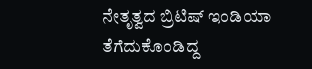ನೇತೃತ್ವದ ಬ್ರಿಟಿಷ್ ಇಂಡಿಯಾ ತೆಗೆದುಕೊಂಡಿದ್ದ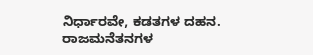ನಿರ್ಧಾರವೇ, ಕಡತಗಳ ದಹನ. ರಾಜಮನೆತನಗಳ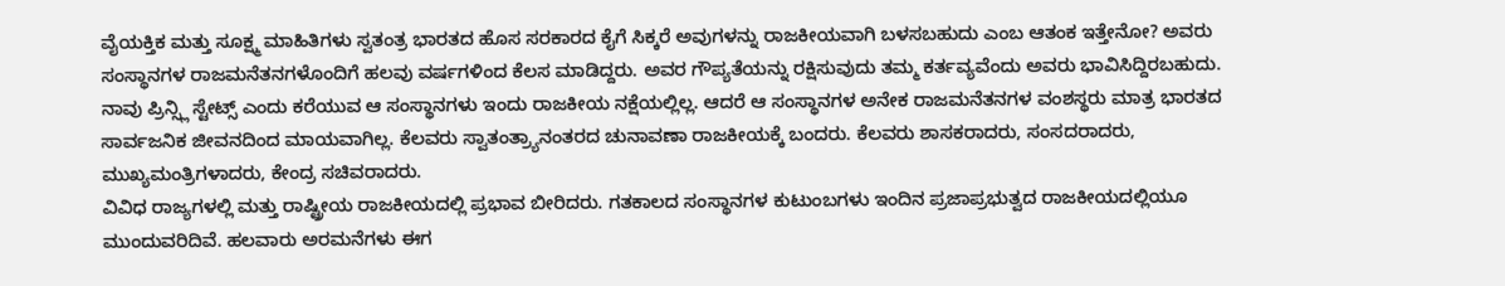ವೈಯಕ್ತಿಕ ಮತ್ತು ಸೂಕ್ಷ್ಮ ಮಾಹಿತಿಗಳು ಸ್ವತಂತ್ರ ಭಾರತದ ಹೊಸ ಸರಕಾರದ ಕೈಗೆ ಸಿಕ್ಕರೆ ಅವುಗಳನ್ನು ರಾಜಕೀಯವಾಗಿ ಬಳಸಬಹುದು ಎಂಬ ಆತಂಕ ಇತ್ತೇನೋ? ಅವರು ಸಂಸ್ಥಾನಗಳ ರಾಜಮನೆತನಗಳೊಂದಿಗೆ ಹಲವು ವರ್ಷಗಳಿಂದ ಕೆಲಸ ಮಾಡಿದ್ದರು. ಅವರ ಗೌಪ್ಯತೆಯನ್ನು ರಕ್ಷಿಸುವುದು ತಮ್ಮ ಕರ್ತವ್ಯವೆಂದು ಅವರು ಭಾವಿಸಿದ್ದಿರಬಹುದು.
ನಾವು ಪ್ರಿನ್ಸ್ಲಿ ಸ್ಟೇಟ್ಸ್ ಎಂದು ಕರೆಯುವ ಆ ಸಂಸ್ಥಾನಗಳು ಇಂದು ರಾಜಕೀಯ ನಕ್ಷೆಯಲ್ಲಿಲ್ಲ. ಆದರೆ ಆ ಸಂಸ್ಥಾನಗಳ ಅನೇಕ ರಾಜಮನೆತನಗಳ ವಂಶಸ್ಥರು ಮಾತ್ರ ಭಾರತದ ಸಾರ್ವಜನಿಕ ಜೀವನದಿಂದ ಮಾಯವಾಗಿಲ್ಲ. ಕೆಲವರು ಸ್ವಾತಂತ್ರ್ಯಾನಂತರದ ಚುನಾವಣಾ ರಾಜಕೀಯಕ್ಕೆ ಬಂದರು. ಕೆಲವರು ಶಾಸಕರಾದರು, ಸಂಸದರಾದರು, ಮುಖ್ಯಮಂತ್ರಿಗಳಾದರು, ಕೇಂದ್ರ ಸಚಿವರಾದರು.
ವಿವಿಧ ರಾಜ್ಯಗಳಲ್ಲಿ ಮತ್ತು ರಾಷ್ಟ್ರೀಯ ರಾಜಕೀಯದಲ್ಲಿ ಪ್ರಭಾವ ಬೀರಿದರು. ಗತಕಾಲದ ಸಂಸ್ಥಾನಗಳ ಕುಟುಂಬಗಳು ಇಂದಿನ ಪ್ರಜಾಪ್ರಭುತ್ವದ ರಾಜಕೀಯದಲ್ಲಿಯೂ ಮುಂದುವರಿದಿವೆ. ಹಲವಾರು ಅರಮನೆಗಳು ಈಗ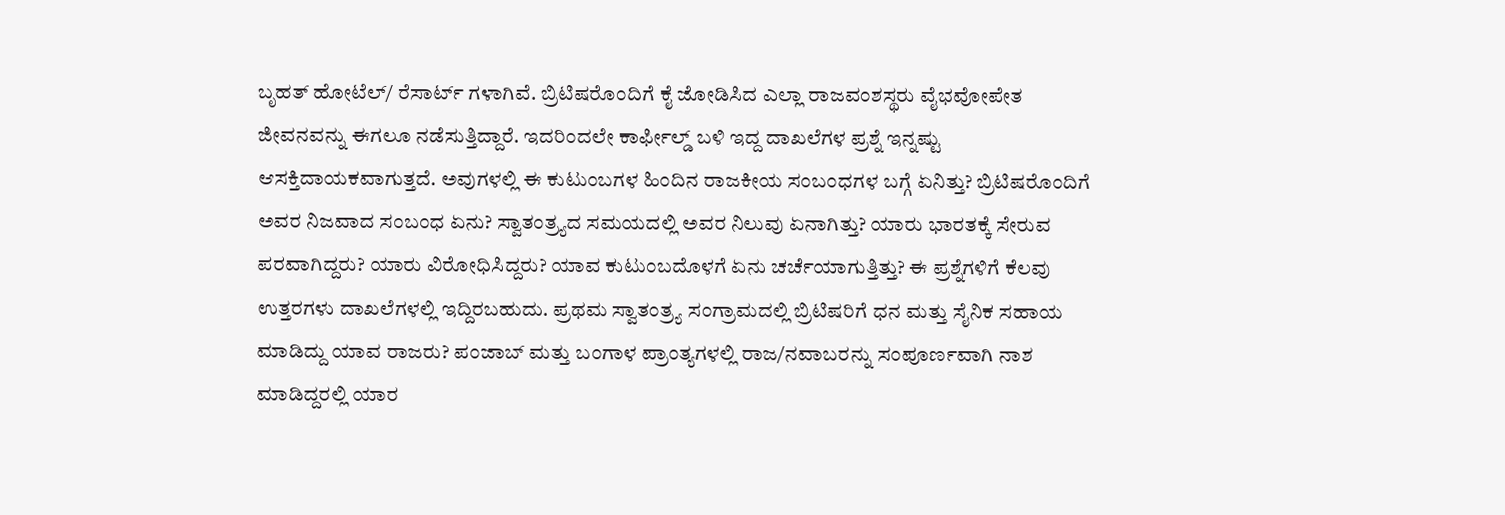ಬೃಹತ್ ಹೋಟೆಲ್/ ರೆಸಾರ್ಟ್ ಗಳಾಗಿವೆ. ಬ್ರಿಟಿಷರೊಂದಿಗೆ ಕೈ ಜೋಡಿಸಿದ ಎಲ್ಲಾ ರಾಜವಂಶಸ್ಥರು ವೈಭವೋಪೇತ ಜೀವನವನ್ನು ಈಗಲೂ ನಡೆಸುತ್ತಿದ್ದಾರೆ. ಇದರಿಂದಲೇ ಕಾರ್ಫೀಲ್ಡ್ ಬಳಿ ಇದ್ದ ದಾಖಲೆಗಳ ಪ್ರಶ್ನೆ ಇನ್ನಷ್ಟು ಆಸಕ್ತಿದಾಯಕವಾಗುತ್ತದೆ. ಅವುಗಳಲ್ಲಿ ಈ ಕುಟುಂಬಗಳ ಹಿಂದಿನ ರಾಜಕೀಯ ಸಂಬಂಧಗಳ ಬಗ್ಗೆ ಏನಿತ್ತು? ಬ್ರಿಟಿಷರೊಂದಿಗೆ ಅವರ ನಿಜವಾದ ಸಂಬಂಧ ಏನು? ಸ್ವಾತಂತ್ರ್ಯದ ಸಮಯದಲ್ಲಿ ಅವರ ನಿಲುವು ಏನಾಗಿತ್ತು? ಯಾರು ಭಾರತಕ್ಕೆ ಸೇರುವ ಪರವಾಗಿದ್ದರು? ಯಾರು ವಿರೋಧಿಸಿದ್ದರು? ಯಾವ ಕುಟುಂಬದೊಳಗೆ ಏನು ಚರ್ಚೆಯಾಗುತ್ತಿತ್ತು? ಈ ಪ್ರಶ್ನೆಗಳಿಗೆ ಕೆಲವು ಉತ್ತರಗಳು ದಾಖಲೆಗಳಲ್ಲಿ ಇದ್ದಿರಬಹುದು. ಪ್ರಥಮ ಸ್ವಾತಂತ್ರ್ಯ ಸಂಗ್ರಾಮದಲ್ಲಿ ಬ್ರಿಟಿಷರಿಗೆ ಧನ ಮತ್ತು ಸೈನಿಕ ಸಹಾಯ ಮಾಡಿದ್ದು ಯಾವ ರಾಜರು? ಪಂಜಾಬ್ ಮತ್ತು ಬಂಗಾಳ ಪ್ರಾಂತ್ಯಗಳಲ್ಲಿ ರಾಜ/ನವಾಬರನ್ನು ಸಂಪೂರ್ಣವಾಗಿ ನಾಶ ಮಾಡಿದ್ದರಲ್ಲಿ ಯಾರ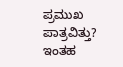ಪ್ರಮುಖ ಪಾತ್ರವಿತ್ತು? ಇಂತಹ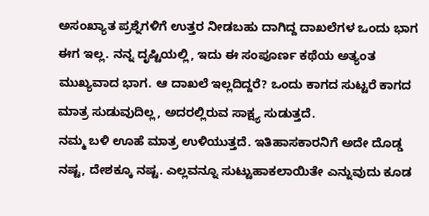ಅಸಂಖ್ಯಾತ ಪ್ರಶ್ನೆಗಳಿಗೆ ಉತ್ತರ ನೀಡಬಹು ದಾಗಿದ್ದ ದಾಖಲೆಗಳ ಒಂದು ಭಾಗ ಈಗ ಇಲ್ಲ. ನನ್ನ ದೃಷ್ಟಿಯಲ್ಲಿ, ಇದು ಈ ಸಂಪೂರ್ಣ ಕಥೆಯ ಅತ್ಯಂತ ಮುಖ್ಯವಾದ ಭಾಗ. ಆ ದಾಖಲೆ ಇಲ್ಲದಿದ್ದರೆ? ಒಂದು ಕಾಗದ ಸುಟ್ಟರೆ ಕಾಗದ ಮಾತ್ರ ಸುಡುವುದಿಲ್ಲ, ಅದರಲ್ಲಿರುವ ಸಾಕ್ಷ್ಯ ಸುಡುತ್ತದೆ.
ನಮ್ಮ ಬಳಿ ಊಹೆ ಮಾತ್ರ ಉಳಿಯುತ್ತದೆ. ಇತಿಹಾಸಕಾರನಿಗೆ ಅದೇ ದೊಡ್ಡ ನಷ್ಟ, ದೇಶಕ್ಕೂ ನಷ್ಟ. ಎಲ್ಲವನ್ನೂ ಸುಟ್ಟುಹಾಕಲಾಯಿತೇ ಎನ್ನುವುದು ಕೂಡ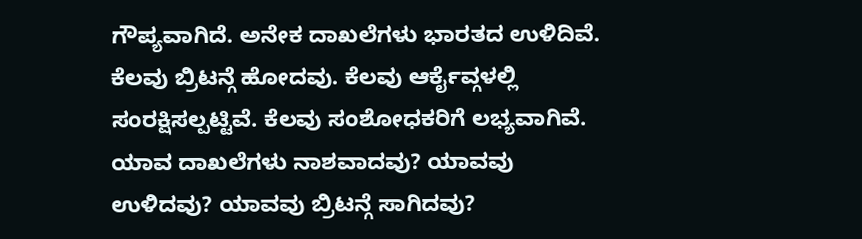ಗೌಪ್ಯವಾಗಿದೆ. ಅನೇಕ ದಾಖಲೆಗಳು ಭಾರತದ ಉಳಿದಿವೆ. ಕೆಲವು ಬ್ರಿಟನ್ಗೆ ಹೋದವು. ಕೆಲವು ಆರ್ಕೈವ್ಗಳಲ್ಲಿ ಸಂರಕ್ಷಿಸಲ್ಪಟ್ಟಿವೆ. ಕೆಲವು ಸಂಶೋಧಕರಿಗೆ ಲಭ್ಯವಾಗಿವೆ. ಯಾವ ದಾಖಲೆಗಳು ನಾಶವಾದವು? ಯಾವವು ಉಳಿದವು? ಯಾವವು ಬ್ರಿಟನ್ಗೆ ಸಾಗಿದವು?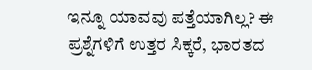ಇನ್ನೂ ಯಾವವು ಪತ್ತೆಯಾಗಿಲ್ಲ? ಈ ಪ್ರಶ್ನೆಗಳಿಗೆ ಉತ್ತರ ಸಿಕ್ಕರೆ, ಭಾರತದ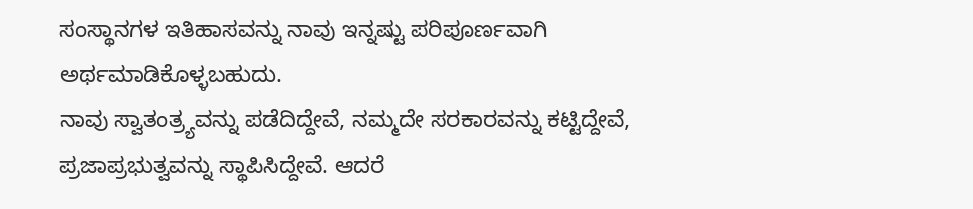ಸಂಸ್ಥಾನಗಳ ಇತಿಹಾಸವನ್ನು ನಾವು ಇನ್ನಷ್ಟು ಪರಿಪೂರ್ಣವಾಗಿ ಅರ್ಥಮಾಡಿಕೊಳ್ಳಬಹುದು.
ನಾವು ಸ್ವಾತಂತ್ರ್ಯವನ್ನು ಪಡೆದಿದ್ದೇವೆ, ನಮ್ಮದೇ ಸರಕಾರವನ್ನು ಕಟ್ಟಿದ್ದೇವೆ, ಪ್ರಜಾಪ್ರಭುತ್ವವನ್ನು ಸ್ಥಾಪಿಸಿದ್ದೇವೆ. ಆದರೆ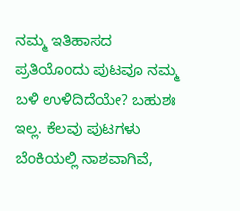ನಮ್ಮ ಇತಿಹಾಸದ ಪ್ರತಿಯೊಂದು ಪುಟವೂ ನಮ್ಮ ಬಳಿ ಉಳಿದಿದೆಯೇ? ಬಹುಶಃ ಇಲ್ಲ. ಕೆಲವು ಪುಟಗಳು ಬೆಂಕಿಯಲ್ಲಿ ನಾಶವಾಗಿವೆ,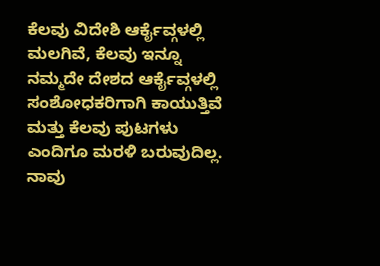ಕೆಲವು ವಿದೇಶಿ ಆರ್ಕೈವ್ಗಳಲ್ಲಿ ಮಲಗಿವೆ, ಕೆಲವು ಇನ್ನೂ ನಮ್ಮದೇ ದೇಶದ ಆರ್ಕೈವ್ಗಳಲ್ಲಿ ಸಂಶೋಧಕರಿಗಾಗಿ ಕಾಯುತ್ತಿವೆ ಮತ್ತು ಕೆಲವು ಪುಟಗಳು ಎಂದಿಗೂ ಮರಳಿ ಬರುವುದಿಲ್ಲ. ನಾವು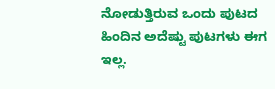ನೋಡುತ್ತಿರುವ ಒಂದು ಪುಟದ ಹಿಂದಿನ ಅದೆಷ್ಟು ಪುಟಗಳು ಈಗ ಇಲ್ಲ.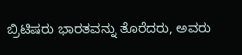ಬ್ರಿಟಿಷರು ಭಾರತವನ್ನು ತೊರೆದರು, ಅವರು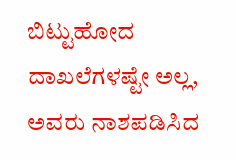ಬಿಟ್ಟುಹೋದ ದಾಖಲೆಗಳಷ್ಟೇ ಅಲ್ಲ, ಅವರು ನಾಶಪಡಿಸಿದ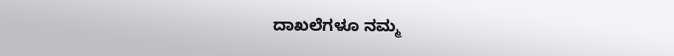ದಾಖಲೆಗಳೂ ನಮ್ಮ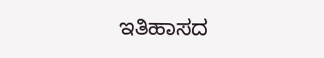ಇತಿಹಾಸದ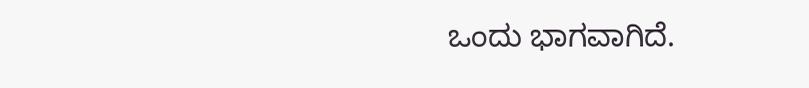ಒಂದು ಭಾಗವಾಗಿದೆ.